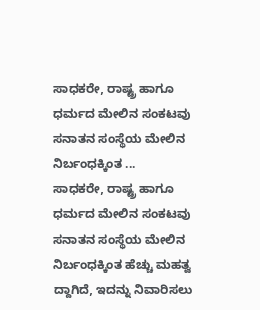ಸಾಧಕರೇ, ರಾಷ್ಟ್ರ ಹಾಗೂ ಧರ್ಮದ ಮೇಲಿನ ಸಂಕಟವು ಸನಾತನ ಸಂಸ್ಥೆಯ ಮೇಲಿನ ನಿರ್ಬಂಧಕ್ಕಿಂತ ...
ಸಾಧಕರೇ, ರಾಷ್ಟ್ರ ಹಾಗೂ ಧರ್ಮದ ಮೇಲಿನ ಸಂಕಟವು ಸನಾತನ ಸಂಸ್ಥೆಯ ಮೇಲಿನ ನಿರ್ಬಂಧಕ್ಕಿಂತ ಹೆಚ್ಚು ಮಹತ್ವ ದ್ದಾಗಿದೆ, ಇದನ್ನು ನಿವಾರಿಸಲು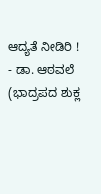ಆದ್ಯತೆ ನೀಡಿರಿ ! - ಡಾ. ಆಠವಲೆ (ಭಾದ್ರಪದ ಶುಕ್ಲ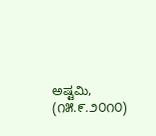ಅಷ್ಟಮಿ, (೧೫.೯.೨೦೧೦)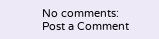No comments:
Post a Comment